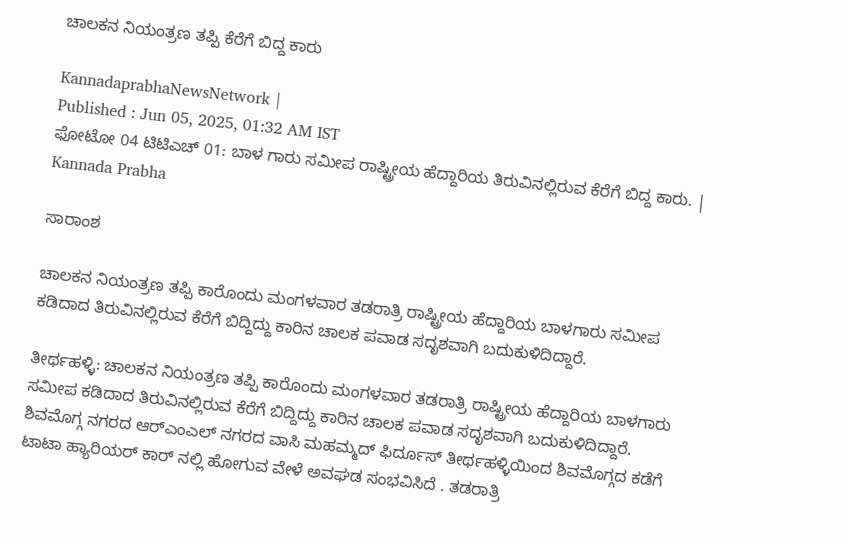ಚಾಲಕನ ನಿಯಂತ್ರಣ ತಪ್ಪಿ ಕೆರೆಗೆ ಬಿದ್ದ ಕಾರು

KannadaprabhaNewsNetwork |
Published : Jun 05, 2025, 01:32 AM IST
ಫೋಟೋ 04 ಟಿಟಿಎಚ್ 01: ಬಾಳ ಗಾರು ಸಮೀಪ ರಾಷ್ಟ್ರೀಯ ಹೆದ್ದಾರಿಯ ತಿರುವಿನಲ್ಲಿರುವ ಕೆರೆಗೆ ಬಿದ್ದ ಕಾರು. | Kannada Prabha

ಸಾರಾಂಶ

ಚಾಲಕನ ನಿಯಂತ್ರಣ ತಪ್ಪಿ ಕಾರೊಂದು ಮಂಗಳವಾರ ತಡರಾತ್ರಿ ರಾಷ್ಟ್ರೀಯ ಹೆದ್ದಾರಿಯ ಬಾಳಗಾರು ಸಮೀಪ ಕಡಿದಾದ ತಿರುವಿನಲ್ಲಿರುವ ಕೆರೆಗೆ ಬಿದ್ದಿದ್ದು ಕಾರಿನ ಚಾಲಕ ಪವಾಡ ಸದೃಶವಾಗಿ ಬದುಕುಳಿದಿದ್ದಾರೆ.

ತೀರ್ಥಹಳ್ಳಿ: ಚಾಲಕನ ನಿಯಂತ್ರಣ ತಪ್ಪಿ ಕಾರೊಂದು ಮಂಗಳವಾರ ತಡರಾತ್ರಿ ರಾಷ್ಟ್ರೀಯ ಹೆದ್ದಾರಿಯ ಬಾಳಗಾರು ಸಮೀಪ ಕಡಿದಾದ ತಿರುವಿನಲ್ಲಿರುವ ಕೆರೆಗೆ ಬಿದ್ದಿದ್ದು ಕಾರಿನ ಚಾಲಕ ಪವಾಡ ಸದೃಶವಾಗಿ ಬದುಕುಳಿದಿದ್ದಾರೆ. ಶಿವಮೊಗ್ಗ ನಗರದ ಆರ್‌ಎಂಎಲ್ ನಗರದ ವಾಸಿ ಮಹಮ್ಮದ್ ಫಿರ್ದೂಸ್ ತೀರ್ಥಹಳ್ಳಿಯಿಂದ ಶಿವಮೊಗ್ಗದ ಕಡೆಗೆ ಟಾಟಾ ಹ್ಯಾರಿಯರ್ ಕಾರ್ ನಲ್ಲಿ ಹೋಗುವ ವೇಳೆ ಅವಘಡ ಸಂಭವಿಸಿದೆ . ತಡರಾತ್ರಿ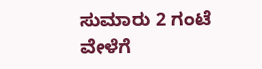ಸುಮಾರು 2 ಗಂಟೆ ವೇಳೆಗೆ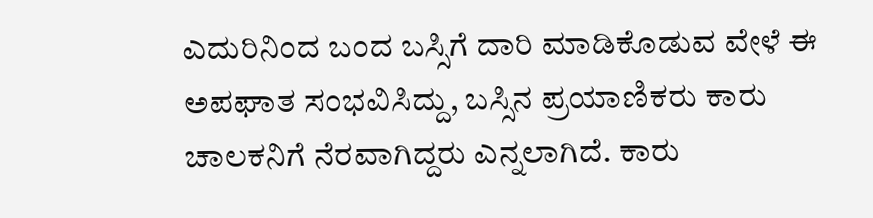ಎದುರಿನಿಂದ ಬಂದ ಬಸ್ಸಿಗೆ ದಾರಿ ಮಾಡಿಕೊಡುವ ವೇಳೆ ಈ ಅಪಘಾತ ಸಂಭವಿಸಿದ್ದು, ಬಸ್ಸಿನ ಪ್ರಯಾಣಿಕರು ಕಾರು ಚಾಲಕನಿಗೆ ನೆರವಾಗಿದ್ದರು ಎನ್ನಲಾಗಿದೆ. ಕಾರು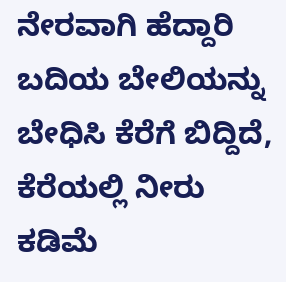ನೇರವಾಗಿ ಹೆದ್ದಾರಿ ಬದಿಯ ಬೇಲಿಯನ್ನು ಬೇಧಿಸಿ ಕೆರೆಗೆ ಬಿದ್ದಿದೆ, ಕೆರೆಯಲ್ಲಿ ನೀರು ಕಡಿಮೆ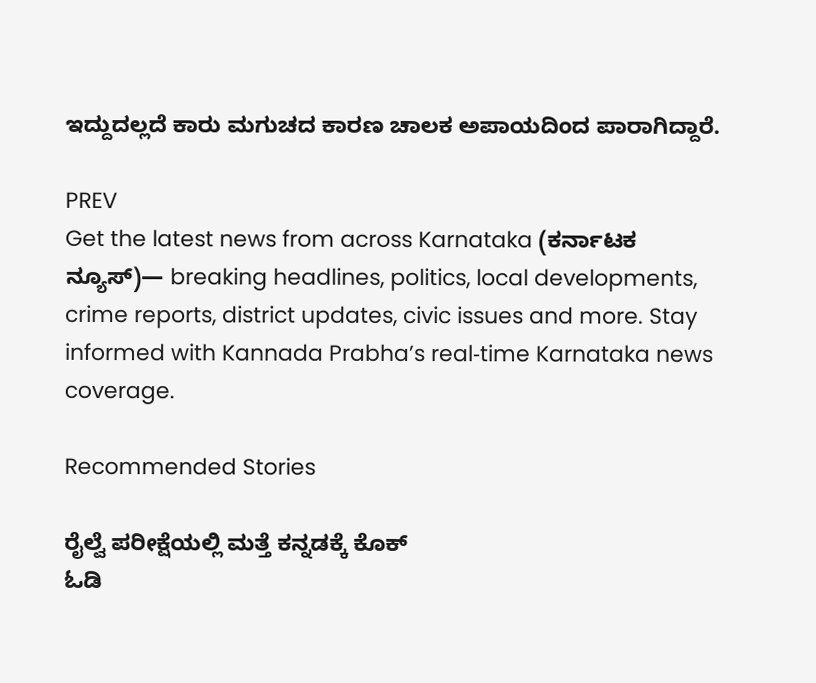ಇದ್ದುದಲ್ಲದೆ ಕಾರು ಮಗುಚದ ಕಾರಣ ಚಾಲಕ ಅಪಾಯದಿಂದ ಪಾರಾಗಿದ್ದಾರೆ.

PREV
Get the latest news from across Karnataka (ಕರ್ನಾಟಕ ನ್ಯೂಸ್)— breaking headlines, politics, local developments, crime reports, district updates, civic issues and more. Stay informed with Kannada Prabha’s real‑time Karnataka news coverage.

Recommended Stories

ರೈಲ್ವೆ ಪರೀಕ್ಷೆಯಲ್ಲಿ ಮತ್ತೆ ಕನ್ನಡಕ್ಕೆ ಕೊಕ್
ಓಡಿ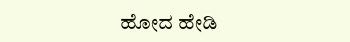ಹೋದ ಹೇಡಿ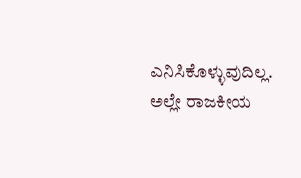ಎನಿಸಿಕೊಳ್ಳುವುದಿಲ್ಲ. ಅಲ್ಲೇ ರಾಜಕೀಯ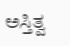ಅಸ್ತಿತ್ವ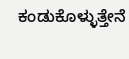ಕಂಡುಕೊಳ್ಳುತ್ತೇನೆ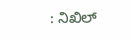: ನಿಖಿಲ್‌